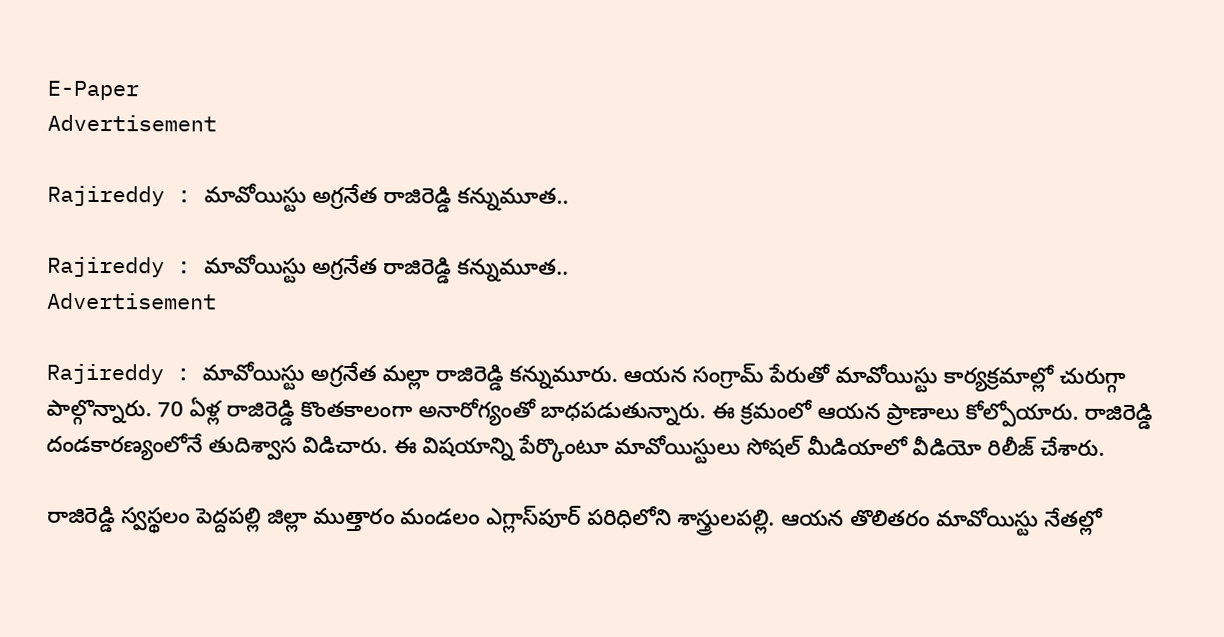E-Paper
Advertisement

Rajireddy : మావోయిస్టు అగ్రనేత రాజిరెడ్డి కన్నుమూత..

Rajireddy : మావోయిస్టు అగ్రనేత రాజిరెడ్డి కన్నుమూత..
Advertisement

Rajireddy : మావోయిస్టు అగ్రనేత మల్లా రాజిరెడ్డి కన్నుమూరు. ఆయన సంగ్రామ్‌ పేరుతో మావోయిస్టు కార్యక్రమాల్లో చురుగ్గా పాల్గొన్నారు. 70 ఏళ్ల రాజిరెడ్డి కొంతకాలంగా అనారోగ్యంతో బాధపడుతున్నారు. ఈ క్రమంలో ఆయన ప్రాణాలు కోల్పోయారు. రాజిరెడ్డి దండకారణ్యంలోనే తుదిశ్వాస విడిచారు. ఈ విషయాన్ని పేర్కొంటూ మావోయిస్టులు సోషల్‌ మీడియాలో వీడియో రిలీజ్ చేశారు.

రాజిరెడ్డి స్వస్థలం పెద్దపల్లి జిల్లా ముత్తారం మండలం ఎగ్లాస్‌పూర్‌ పరిధిలోని శాస్త్రులపల్లి. ఆయన తొలితరం మావోయిస్టు నేతల్లో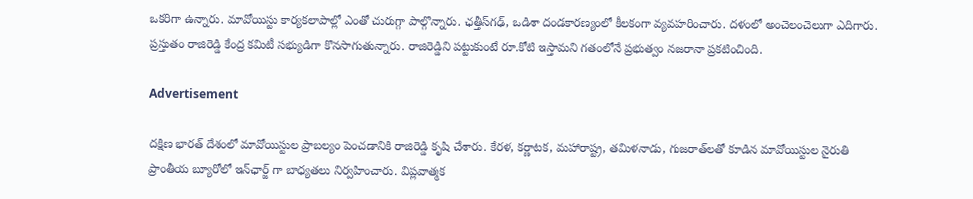ఒకరిగా ఉన్నారు. మావోయిస్టు కార్యకలాపాల్లో ఎంతో చురుగ్గా పాల్గొన్నారు. ఛత్తీస్‌గఢ్‌, ఒడిశా దండకారణ్యంలో కీలకంగా వ్యవహరించారు. దళంలో అంచెలంచెలుగా ఎదిగారు. ప్రస్తుతం రాజిరెడ్డి కేంద్ర కమిటీ సభ్యుడిగా కొనసాగుతున్నారు. రాజిరెడ్డిని పట్టుకుంటే రూ.కోటి ఇస్తామని గతంలోనే ప్రభుత్వం నజరానా ప్రకటించింది.

Advertisement

దక్షిణ భారత్ దేశంలో మావోయిస్టుల ప్రాబల్యం పెంచడానికి రాజిరెడ్డి కృషి చేశారు. కేరళ, కర్ణాటక, మహారాష్ట్ర, తమిళనాడు, గుజరాత్‌లతో కూడిన మావోయిస్టుల నైరుతి ప్రాంతీయ బ్యూరోలో ఇన్‌ఛార్జ్ గా బాధ్యతలు నిర్వహించారు. విప్లవాత్మక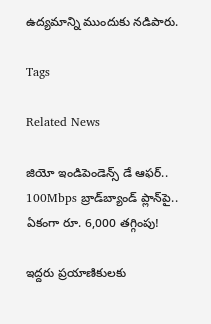ఉద్యమాన్ని ముందుకు నడిపారు.

Tags

Related News

జియో ఇండిపెండెన్స్ డే ఆఫర్.. 100Mbps బ్రాడ్‌బ్యాండ్ ప్లాన్‌పై.. ఏకంగా రూ. 6,000 తగ్గింపు!

ఇద్దరు ప్రయాణికులకు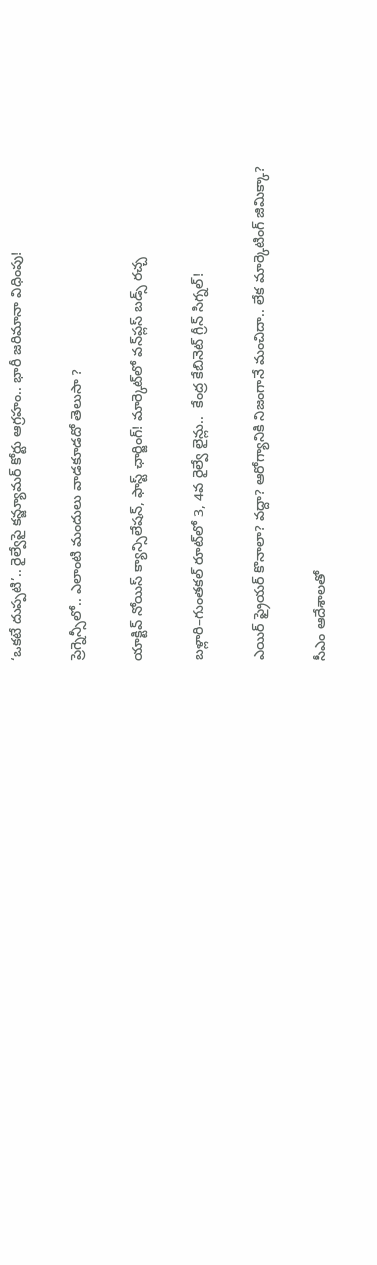‘ఒకటే దుప్పటి’.. రైల్వేపై కన్జ్యూమర్ కోర్టు ఆగ్రహం.. భారీ జరిమానా విధింపు!

ప్రెగ్నెన్సీలో.. ఎలాంటి మందులు వాడకూడదో తెలుసా ?

యాక్టివ్ నోయిస్ క్యాన్సిలేషన్, ఫాస్ట్ ఛార్జింగ్! మార్కెట్‌లో వన్‌ప్లస్ బడ్స్ రచ్చ

బళ్లారి–గుంతకల్ రూట్‌లో 3, 4వ రైల్వే లైన్లు..  కేంద్ర కేబినెట్ గ్రీన్ సిగ్నల్!

ఎయిర్ ఫ్రైయర్ కొనాలా? వద్దా? ఆరోగ్యానికి నిజంగానే మంచిదా.. లేక మార్కెటింగ్ జిమిక్కా?

సీఎం ఆదేశాలతో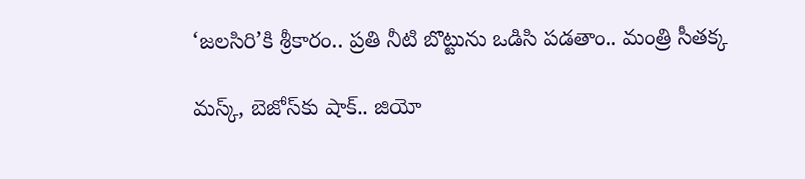‘జలసిరి’కి శ్రీకారం.. ప్రతి నీటి బొట్టును ఒడిసి పడతాం.. మంత్రి సీతక్క

మస్క్, బెజోస్‌కు షాక్.. జియో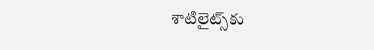శాటిలైట్స్‌కు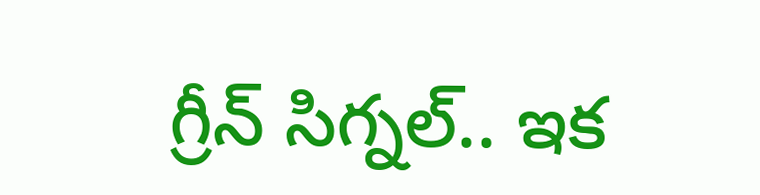గ్రీన్ సిగ్నల్.. ఇక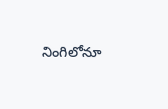నింగిలోనూ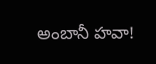అంబానీ హవా!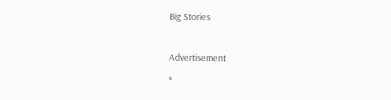Big Stories

Advertisement
×